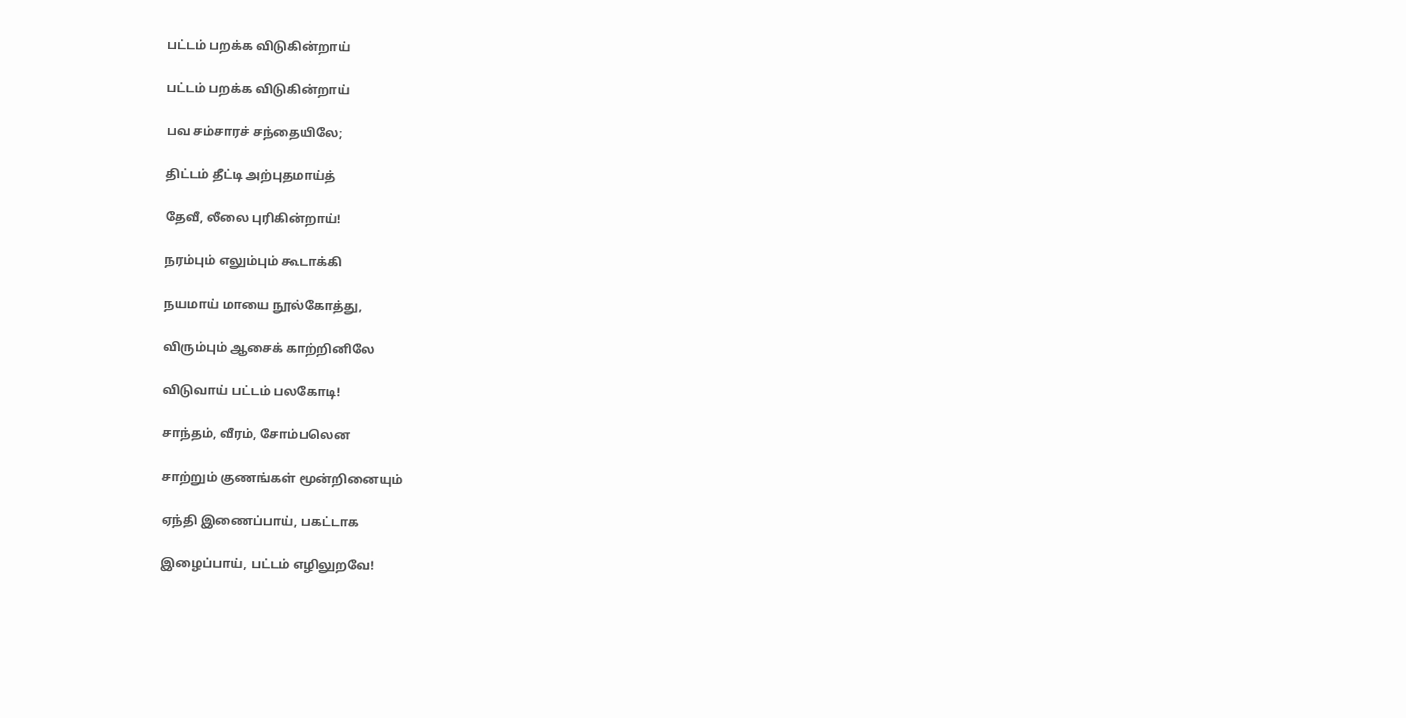பட்டம் பறக்க விடுகின்றாய்

பட்டம் பறக்க விடுகின்றாய்

பவ சம்சாரச் சந்தையிலே;

திட்டம் தீட்டி அற்புதமாய்த்

தேவீ, லீலை புரிகின்றாய்!

நரம்பும் எலும்பும் கூடாக்கி

நயமாய் மாயை நூல்கோத்து,

விரும்பும் ஆசைக் காற்றினிலே

விடுவாய் பட்டம் பலகோடி!

சாந்தம், வீரம், சோம்பலென

சாற்றும் குணங்கள் மூன்றினையும்

ஏந்தி இணைப்பாய், பகட்டாக

இழைப்பாய், பட்டம் எழிலுறவே!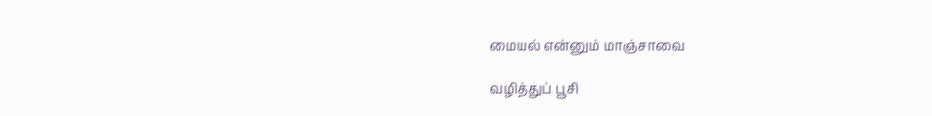மையல் என்னும் மாஞ்சாவை

வழித்துப் பூசி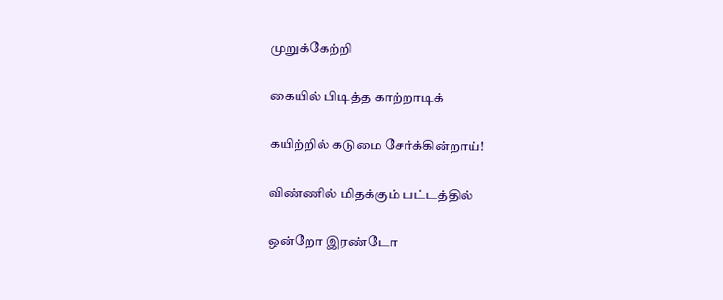முறுக்கேற்றி

கையில் பிடித்த காற்றாடிக்

கயிற்றில் கடுமை சேர்க்கின்றாய்!

விண்ணில் மிதக்கும் பட்டத்தில்

ஒன்றோ இரண்டோ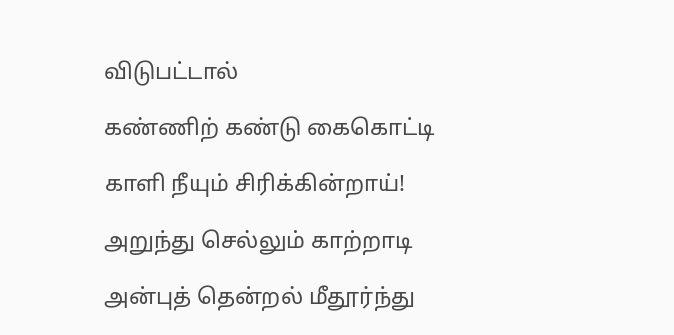விடுபட்டால்

கண்ணிற் கண்டு கைகொட்டி

காளி நீயும் சிரிக்கின்றாய்!

அறுந்து செல்லும் காற்றாடி

அன்புத் தென்றல் மீதூர்ந்து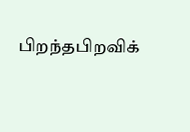பிறந்தபிறவிக்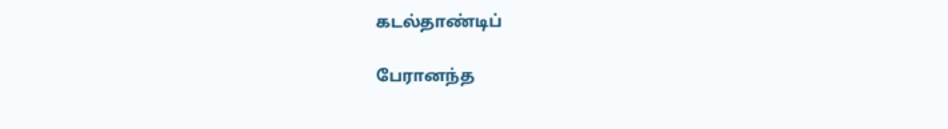கடல்தாண்டிப்

பேரானந்த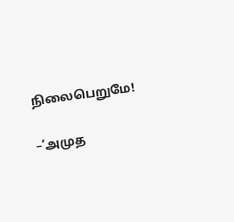நிலைபெறுமே!

–‘அமுத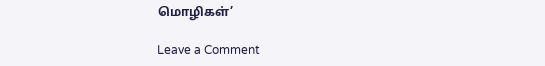மொழிகள்’

Leave a Comment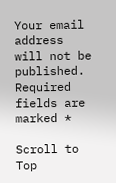Your email address will not be published. Required fields are marked *

Scroll to Top